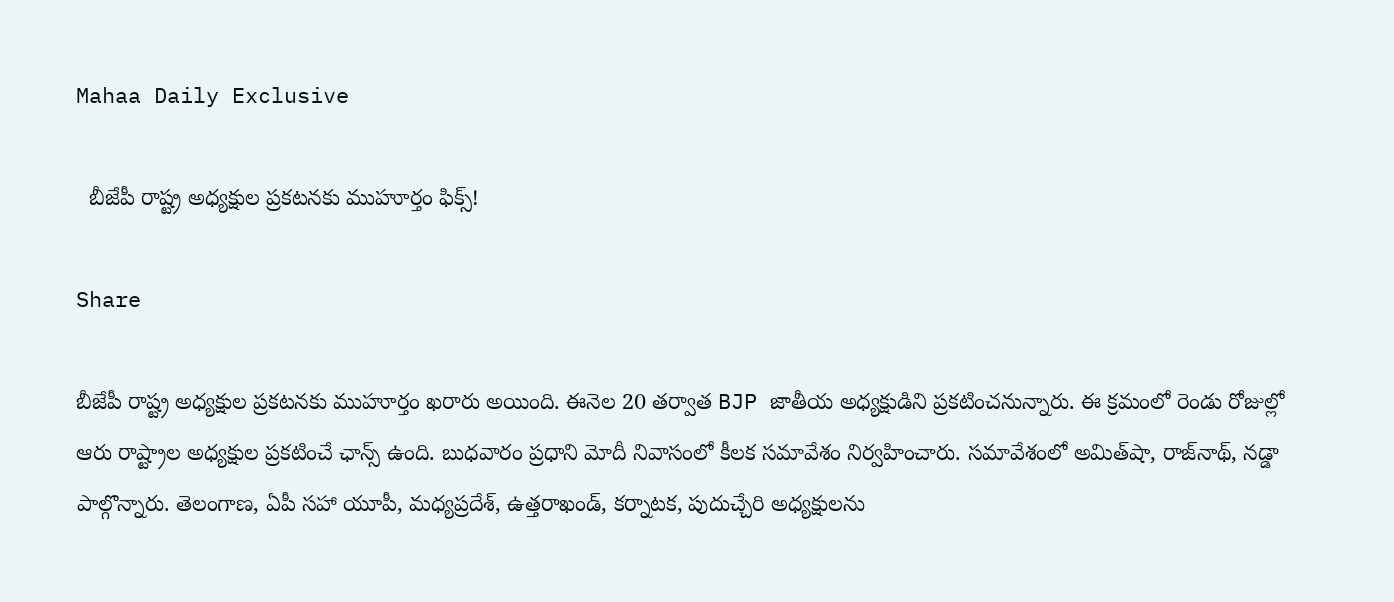Mahaa Daily Exclusive

  బీజేపీ రాష్ట్ర అధ్యక్షుల ప్రకటనకు ముహూర్తం ఫిక్స్!

Share

బీజేపీ రాష్ట్ర అధ్యక్షుల ప్రకటనకు ముహూర్తం ఖరారు అయింది. ఈనెల 20 తర్వాత BJP జాతీయ అధ్యక్షుడిని ప్రకటించనున్నారు. ఈ క్రమంలో రెండు రోజుల్లో ఆరు రాష్ట్రాల అధ్యక్షుల ప్రకటించే ఛాన్స్ ఉంది. బుధవారం ప్రధాని మోదీ నివాసంలో కీలక సమావేశం నిర్వహించారు. సమావేశంలో అమిత్‌షా, రాజ్‌నాథ్‌, నడ్డా పాల్గొన్నారు. తెలంగాణ, ఏపీ సహా యూపీ, మధ్యప్రదేశ్‌, ఉత్తరాఖండ్‌, కర్నాటక, పుదుచ్చేరి అధ్యక్షులను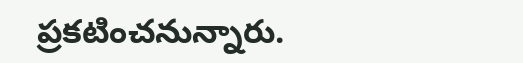ప్రకటించనున్నారు.